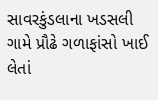સાવરકુંડલાના ખડસલી ગામે પ્રૌઢે ગળાફાંસો ખાઈ લેતાં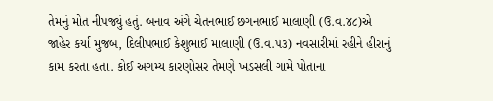તેમનું મોત નીપજ્યું હતું. બનાવ અંગે ચેતનભાઈ છગનભાઈ માલાણી (ઉ.વ.૪૮)એ જાહેર કર્યા મુજબ, દિલીપભાઈ કેશુભાઈ માલાણી (ઉ.વ.૫૩) નવસારીમાં રહીને હીરાનું કામ કરતા હતા. કોઈ અગમ્ય કારણોસર તેમણે ખડસલી ગામે પોતાના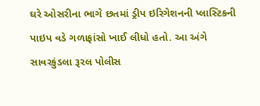ઘરે ઓસરીના ભાગે છતમાં ડ્રીપ ઇરિગેશનની પ્લાસ્ટિકની પાઇપ વડે ગળાફાંસો ખાઈ લીધો હતો. આ અંગે સાવરકુંડલા રૂરલ પોલીસ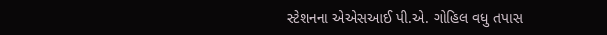સ્ટેશનના એએસઆઈ પી.એ. ગોહિલ વધુ તપાસ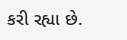કરી રહ્યા છે.